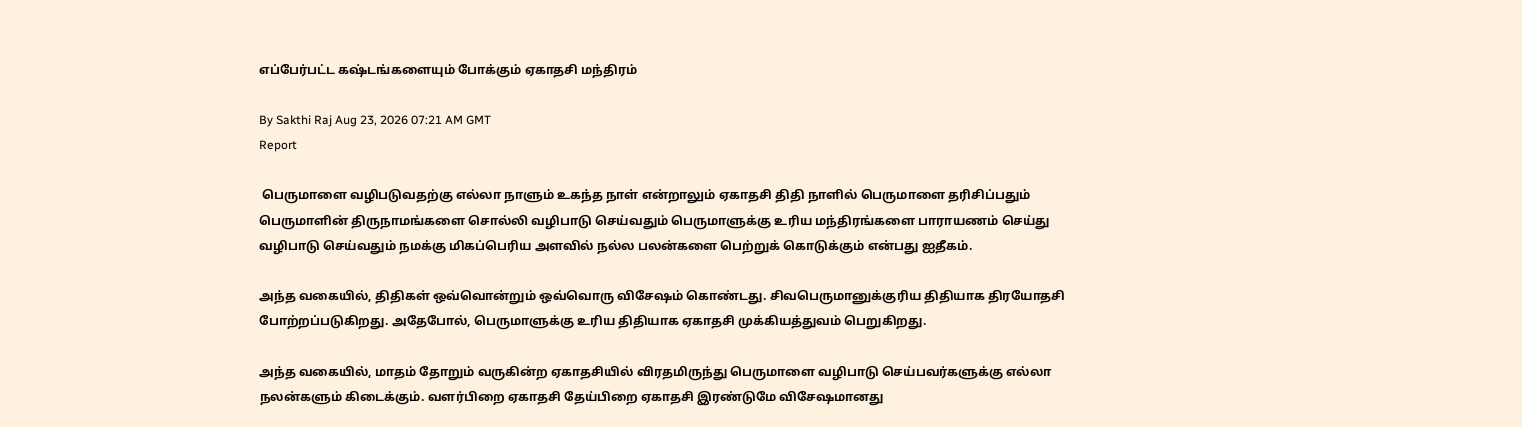எப்பேர்பட்ட கஷ்டங்களையும் போக்கும் ஏகாதசி மந்திரம்

By Sakthi Raj Aug 23, 2026 07:21 AM GMT
Report

 பெருமாளை வழிபடுவதற்கு எல்லா நாளும் உகந்த நாள் என்றாலும் ஏகாதசி திதி நாளில் பெருமாளை தரிசிப்பதும் பெருமாளின் திருநாமங்களை சொல்லி வழிபாடு செய்வதும் பெருமாளுக்கு உரிய மந்திரங்களை பாராயணம் செய்து வழிபாடு செய்வதும் நமக்கு மிகப்பெரிய அளவில் நல்ல பலன்களை பெற்றுக் கொடுக்கும் என்பது ஐதீகம்.

அந்த வகையில், திதிகள் ஒவ்வொன்றும் ஒவ்வொரு விசேஷம் கொண்டது. சிவபெருமானுக்குரிய திதியாக திரயோதசி போற்றப்படுகிறது. அதேபோல், பெருமாளுக்கு உரிய திதியாக ஏகாதசி முக்கியத்துவம் பெறுகிறது.

அந்த வகையில், மாதம் தோறும் வருகின்ற ஏகாதசியில் விரதமிருந்து பெருமாளை வழிபாடு செய்பவர்களுக்கு எல்லா நலன்களும் கிடைக்கும். வளர்பிறை ஏகாதசி தேய்பிறை ஏகாதசி இரண்டுமே விசேஷமானது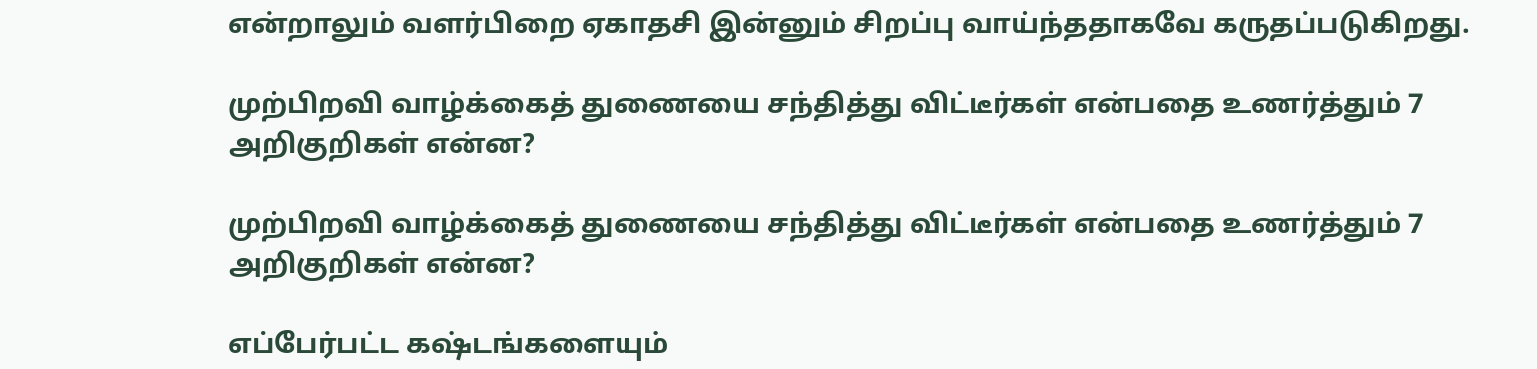என்றாலும் வளர்பிறை ஏகாதசி இன்னும் சிறப்பு வாய்ந்ததாகவே கருதப்படுகிறது.

முற்பிறவி வாழ்க்கைத் துணையை சந்தித்து விட்டீர்கள் என்பதை உணர்த்தும் 7 அறிகுறிகள் என்ன?

முற்பிறவி வாழ்க்கைத் துணையை சந்தித்து விட்டீர்கள் என்பதை உணர்த்தும் 7 அறிகுறிகள் என்ன?

எப்பேர்பட்ட கஷ்டங்களையும்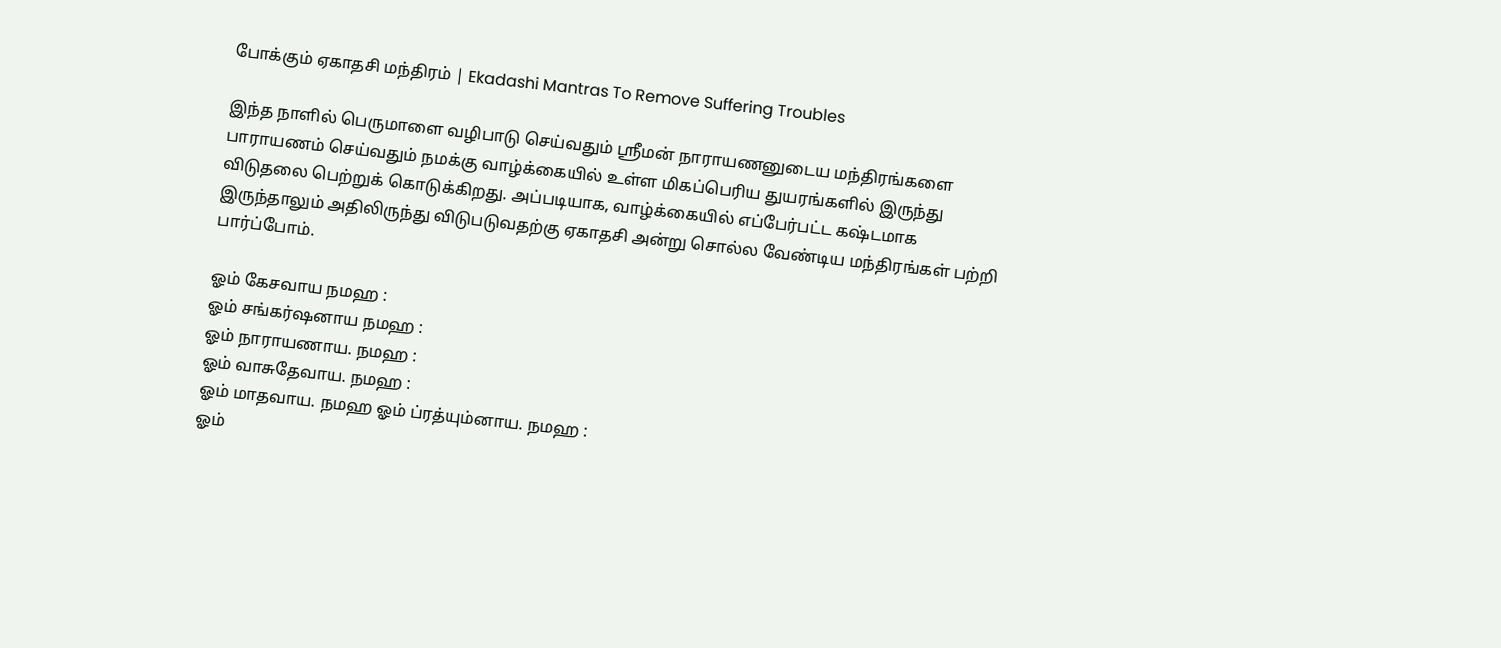போக்கும் ஏகாதசி மந்திரம் | Ekadashi Mantras To Remove Suffering Troubles

இந்த நாளில் பெருமாளை வழிபாடு செய்வதும் ஸ்ரீமன் நாராயணனுடைய மந்திரங்களை பாராயணம் செய்வதும் நமக்கு வாழ்க்கையில் உள்ள மிகப்பெரிய துயரங்களில் இருந்து விடுதலை பெற்றுக் கொடுக்கிறது. அப்படியாக, வாழ்க்கையில் எப்பேர்பட்ட கஷ்டமாக இருந்தாலும் அதிலிருந்து விடுபடுவதற்கு ஏகாதசி அன்று சொல்ல வேண்டிய மந்திரங்கள் பற்றி பார்ப்போம்.

ஓம் கேசவாய நமஹ :
ஓம் சங்கர்ஷனாய நமஹ :
ஓம் நாராயணாய. நமஹ :
ஓம் வாசுதேவாய. நமஹ :
ஓம் மாதவாய. நமஹ ஓம் ப்ரத்யும்னாய. நமஹ :
ஓம்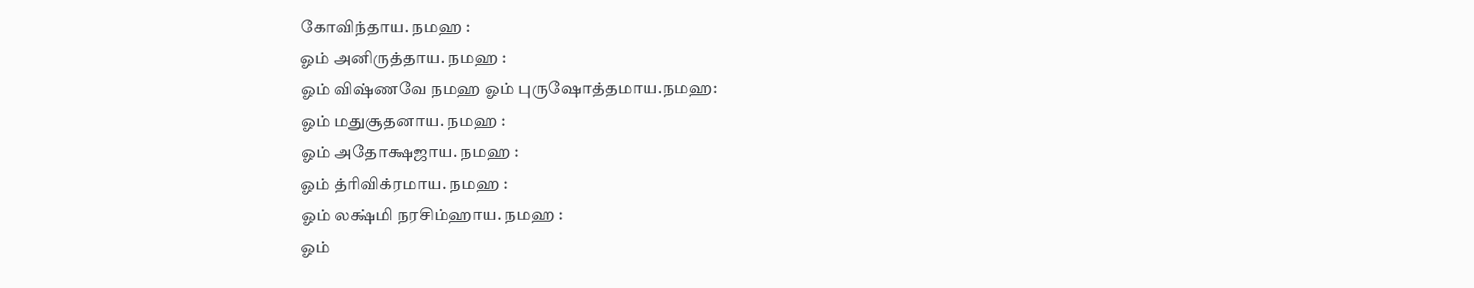கோவிந்தாய. நமஹ :
ஓம் அனிருத்தாய. நமஹ :
ஓம் விஷ்ணவே நமஹ ஓம் புருஷோத்தமாய.நமஹ:
ஓம் மதுசூதனாய. நமஹ :
ஓம் அதோக்ஷஜாய. நமஹ :
ஓம் த்ரிவிக்ரமாய. நமஹ :
ஓம் லக்ஷ்மி நரசிம்ஹாய. நமஹ :
ஓம்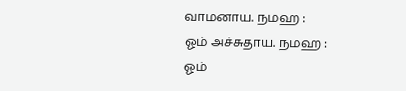வாமனாய. நமஹ :
ஓம் அச்சுதாய. நமஹ :
ஓம்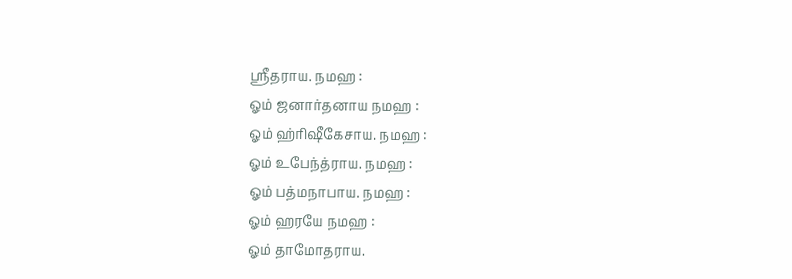ஸ்ரீதராய. நமஹ :
ஓம் ஜனார்தனாய நமஹ :
ஓம் ஹ்ரிஷீகேசாய. நமஹ :
ஓம் உபேந்த்ராய. நமஹ :
ஓம் பத்மநாபாய. நமஹ :
ஓம் ஹரயே நமஹ :
ஓம் தாமோதராய.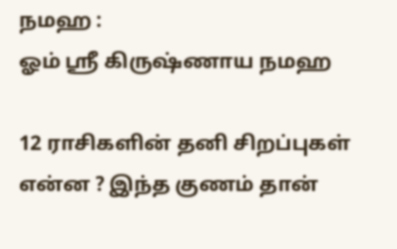நமஹ :
ஓம் ஸ்ரீ கிருஷ்ணாய நமஹ

12 ராசிகளின் தனி சிறப்புகள் என்ன ? இந்த குணம் தான்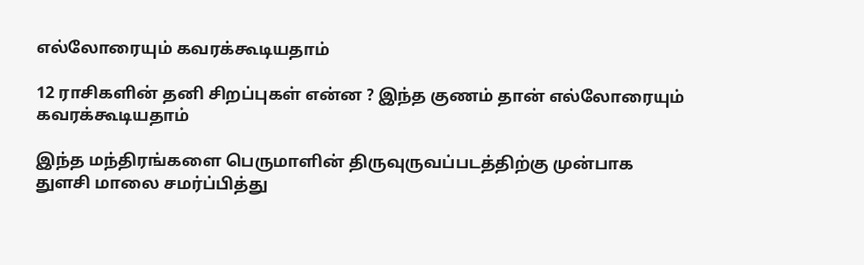எல்லோரையும் கவரக்கூடியதாம்

12 ராசிகளின் தனி சிறப்புகள் என்ன ? இந்த குணம் தான் எல்லோரையும் கவரக்கூடியதாம்

இந்த மந்திரங்களை பெருமாளின் திருவுருவப்படத்திற்கு முன்பாக துளசி மாலை சமர்ப்பித்து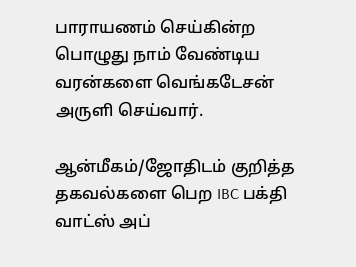பாராயணம் செய்கின்ற பொழுது நாம் வேண்டிய வரன்களை வெங்கடேசன் அருளி செய்வார்.

ஆன்மீகம்/ஜோதிடம் குறித்த தகவல்களை பெற IBC பக்தி வாட்ஸ் அப்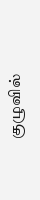குழுவில்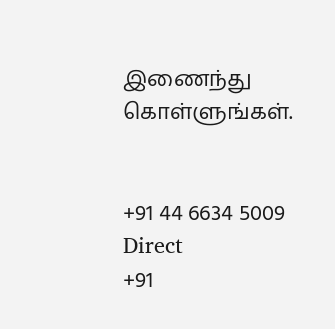இணைந்து கொள்ளுங்கள்.


+91 44 6634 5009
Direct
+91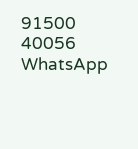91500 40056
WhatsApp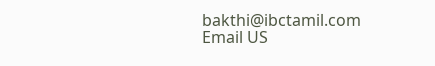bakthi@ibctamil.com
Email US